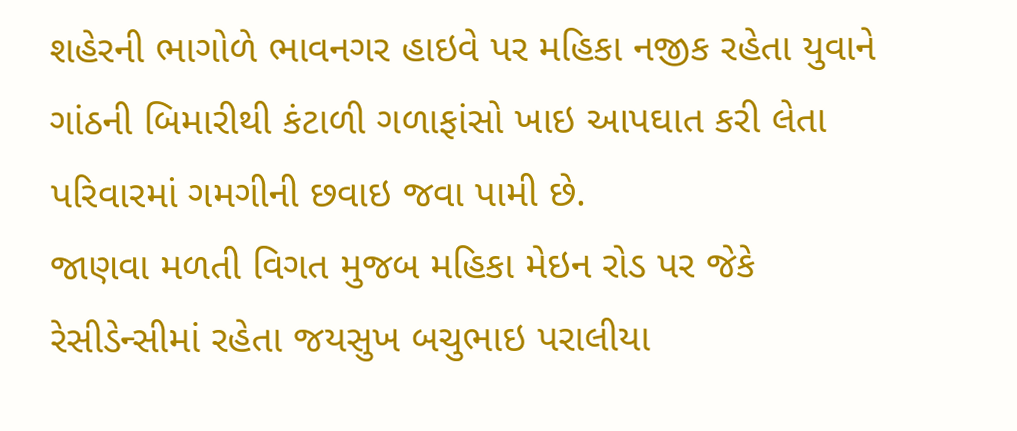શહેરની ભાગોળે ભાવનગર હાઇવે પર મહિકા નજીક રહેતા યુવાને ગાંઠની બિમારીથી કંટાળી ગળાફાંસો ખાઇ આપઘાત કરી લેતા પરિવારમાં ગમગીની છવાઇ જવા પામી છે.
જાણવા મળતી વિગત મુજબ મહિકા મેઇન રોડ પર જેકે રેસીડેન્સીમાં રહેતા જયસુખ બચુભાઇ પરાલીયા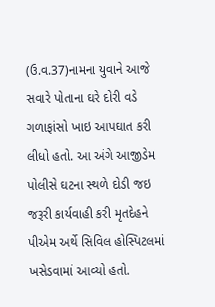(ઉ.વ.37)નામના યુવાને આજે સવારે પોતાના ઘરે દોરી વડે ગળાફાંસો ખાઇ આપઘાત કરી લીધો હતો. આ અંગે આજીડેમ પોલીસે ઘટના સ્થળે દોડી જઇ જરૂરી કાર્યવાહી કરી મૃતદેહને પીએમ અર્થે સિવિલ હોસ્પિટલમાં ખસેડવામાં આવ્યો હતો.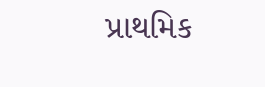પ્રાથમિક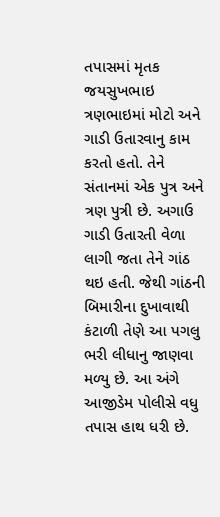તપાસમાં મૃતક જયસુખભાઇ ત્રણભાઇમાં મોટો અને ગાડી ઉતારવાનુ કામ કરતો હતો. તેને સંતાનમાં એક પુત્ર અને ત્રણ પુત્રી છે. અગાઉ ગાડી ઉતારતી વેળા લાગી જતા તેને ગાંઠ થઇ હતી. જેથી ગાંઠની બિમારીના દુખાવાથી કંટાળી તેણે આ પગલુ ભરી લીધાનુ જાણવા મળ્યુ છે. આ અંગે આજીડેમ પોલીસે વધુ તપાસ હાથ ધરી છે.